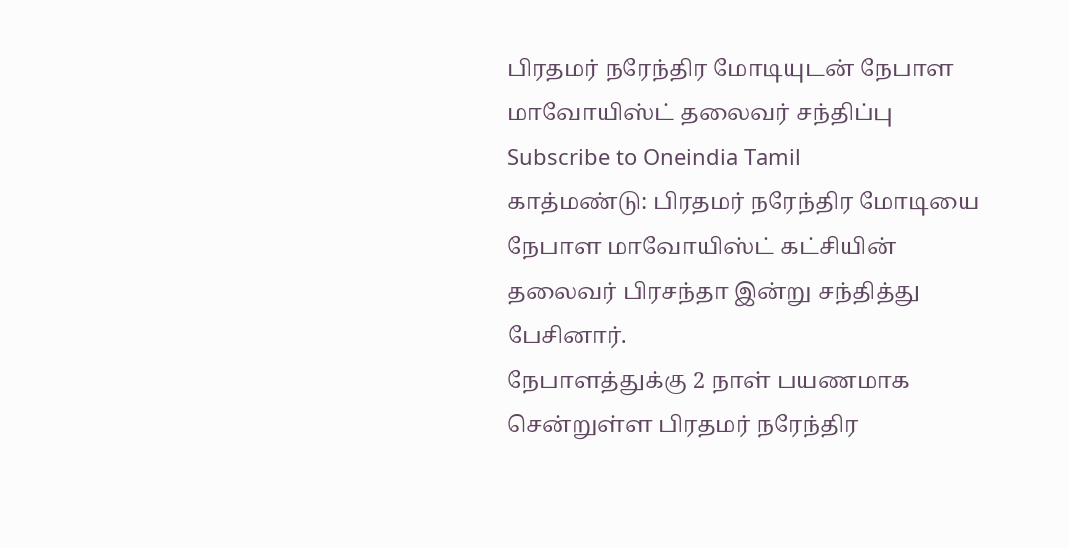பிரதமர் நரேந்திர மோடியுடன் நேபாள மாவோயிஸ்ட் தலைவர் சந்திப்பு
Subscribe to Oneindia Tamil
காத்மண்டு: பிரதமர் நரேந்திர மோடியை நேபாள மாவோயிஸ்ட் கட்சியின் தலைவர் பிரசந்தா இன்று சந்தித்து பேசினார்.
நேபாளத்துக்கு 2 நாள் பயணமாக சென்றுள்ள பிரதமர் நரேந்திர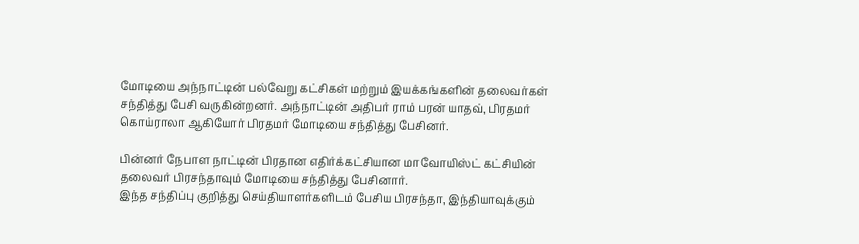மோடியை அந்நாட்டின் பல்வேறு கட்சிகள் மற்றும் இயக்கங்களின் தலைவர்கள் சந்தித்து பேசி வருகின்றனர். அந்நாட்டின் அதிபர் ராம் பரன் யாதவ், பிரதமர் கொய்ராலா ஆகியோர் பிரதமர் மோடியை சந்தித்து பேசினர்.

பின்னர் நேபாள நாட்டின் பிரதான எதிர்க்கட்சியான மாவோயிஸ்ட் கட்சியின் தலைவர் பிரசந்தாவும் மோடியை சந்தித்து பேசினார்.
இந்த சந்திப்பு குறித்து செய்தியாளர்களிடம் பேசிய பிரசந்தா, இந்தியாவுக்கும்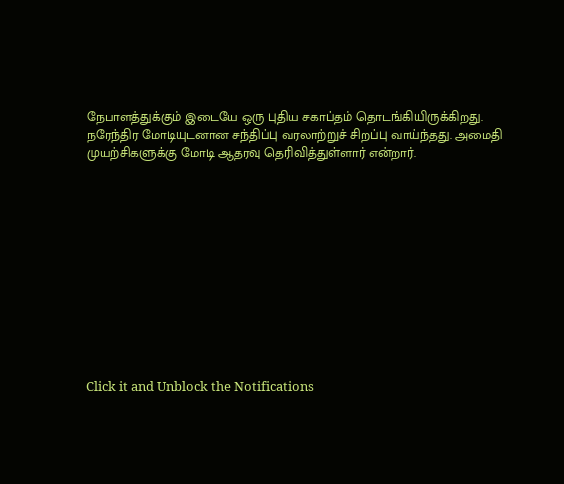நேபாளத்துக்கும் இடையே ஒரு புதிய சகாப்தம் தொடங்கியிருக்கிறது. நரேந்திர மோடியுடனான சந்திப்பு வரலாற்றுச் சிறப்பு வாய்ந்தது. அமைதி முயற்சிகளுக்கு மோடி ஆதரவு தெரிவித்துள்ளார் என்றார்.












Click it and Unblock the Notifications